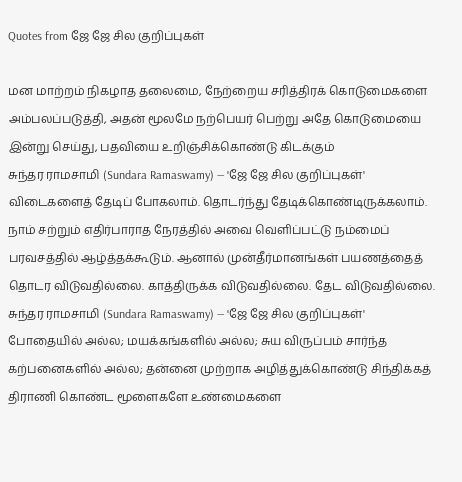Quotes from ஜே ஜே சில குறிப்புகள்

மன மாற்றம் நிகழாத தலைமை, நேற்றைய சரித்திரக் கொடுமைகளை அம்பலப்படுத்தி, அதன் மூலமே நற்பெயர் பெற்று அதே கொடுமையை இன்று செய்து, பதவியை உறிஞ்சிக்கொண்டு கிடக்கும்
சுந்தர ராமசாமி (Sundara Ramaswamy) — 'ஜே ஜே சில குறிப்புகள்'
விடைகளைத் தேடிப் போகலாம். தொடர்ந்து தேடிக்கொண்டிருக்கலாம். நாம் சற்றும் எதிர்பாராத நேரத்தில் அவை வெளிப்பட்டு நம்மைப் பரவசத்தில் ஆழ்த்தக்கூடும். ஆனால் முன்தீர்மானங்கள் பயணத்தைத் தொடர விடுவதில்லை. காத்திருக்க விடுவதில்லை. தேட விடுவதில்லை.
சுந்தர ராமசாமி (Sundara Ramaswamy) — 'ஜே ஜே சில குறிப்புகள்'
போதையில் அல்ல; மயக்கங்களில் அல்ல; சுய விருப்பம் சார்ந்த கற்பனைகளில் அல்ல; தன்னை முற்றாக அழித்துக்கொண்டு சிந்திக்கத் திராணி கொண்ட மூளைகளே உண்மைகளை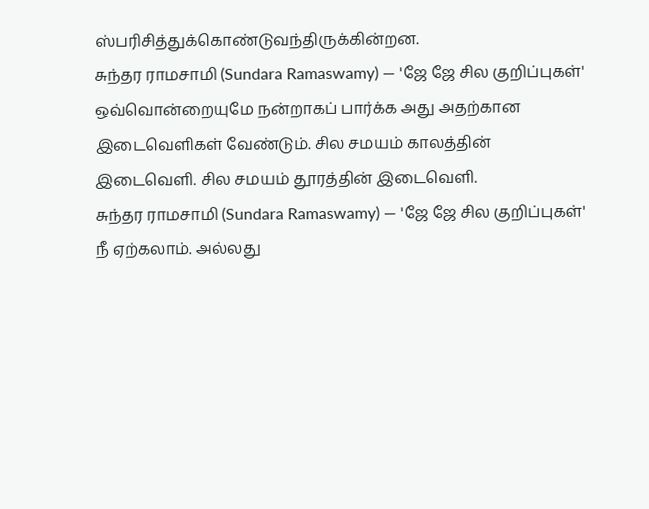ஸ்பரிசித்துக்கொண்டுவந்திருக்கின்றன.
சுந்தர ராமசாமி (Sundara Ramaswamy) — 'ஜே ஜே சில குறிப்புகள்'
ஒவ்வொன்றையுமே நன்றாகப் பார்க்க அது அதற்கான இடைவெளிகள் வேண்டும். சில சமயம் காலத்தின் இடைவெளி. சில சமயம் தூரத்தின் இடைவெளி.
சுந்தர ராமசாமி (Sundara Ramaswamy) — 'ஜே ஜே சில குறிப்புகள்'
நீ ஏற்கலாம். அல்லது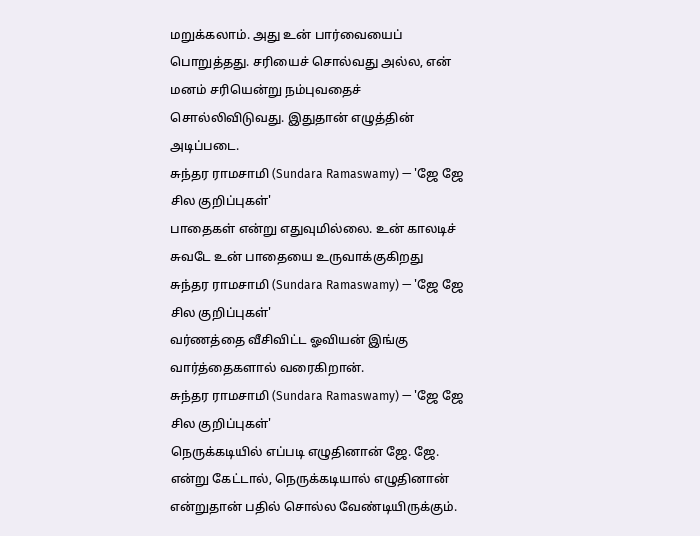மறுக்கலாம். அது உன் பார்வையைப் பொறுத்தது. சரியைச் சொல்வது அல்ல, என் மனம் சரியென்று நம்புவதைச் சொல்லிவிடுவது. இதுதான் எழுத்தின் அடிப்படை.
சுந்தர ராமசாமி (Sundara Ramaswamy) — 'ஜே ஜே சில குறிப்புகள்'
பாதைகள் என்று எதுவுமில்லை. உன் காலடிச் சுவடே உன் பாதையை உருவாக்குகிறது
சுந்தர ராமசாமி (Sundara Ramaswamy) — 'ஜே ஜே சில குறிப்புகள்'
வர்ணத்தை வீசிவிட்ட ஓவியன் இங்கு வார்த்தைகளால் வரைகிறான்.
சுந்தர ராமசாமி (Sundara Ramaswamy) — 'ஜே ஜே சில குறிப்புகள்'
நெருக்கடியில் எப்படி எழுதினான் ஜே. ஜே. என்று கேட்டால், நெருக்கடியால் எழுதினான் என்றுதான் பதில் சொல்ல வேண்டியிருக்கும்.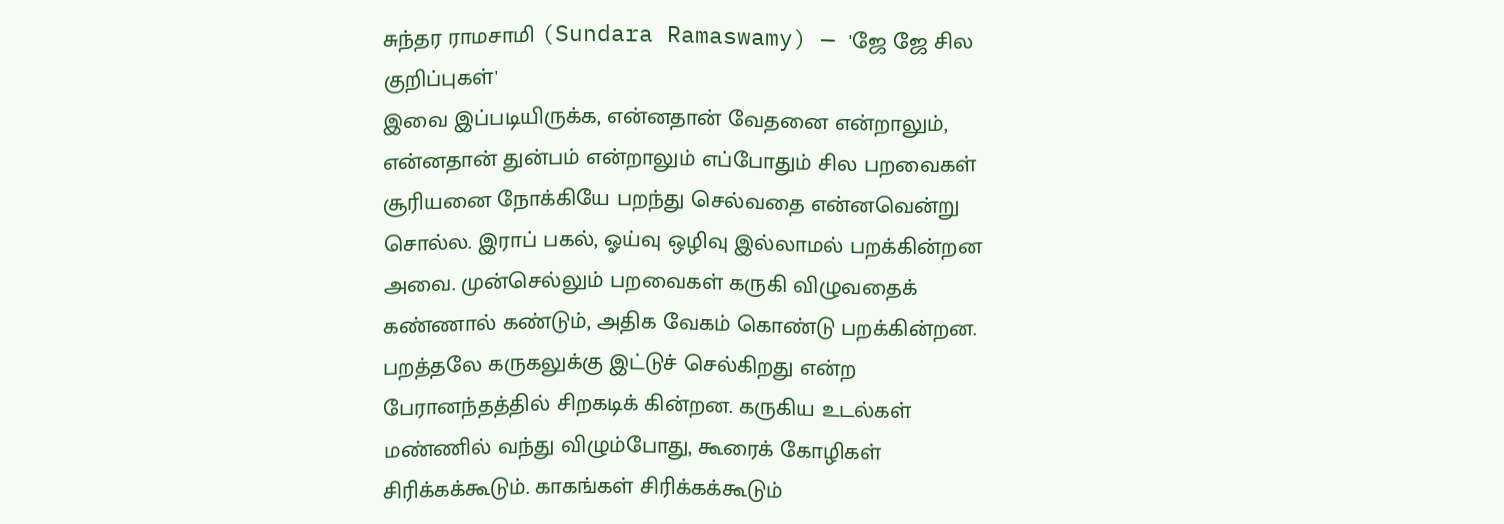சுந்தர ராமசாமி (Sundara Ramaswamy) — 'ஜே ஜே சில குறிப்புகள்'
இவை இப்படியிருக்க, என்னதான் வேதனை என்றாலும், என்னதான் துன்பம் என்றாலும் எப்போதும் சில பறவைகள் சூரியனை நோக்கியே பறந்து செல்வதை என்னவென்று சொல்ல. இராப் பகல், ஓய்வு ஒழிவு இல்லாமல் பறக்கின்றன அவை. முன்செல்லும் பறவைகள் கருகி விழுவதைக் கண்ணால் கண்டும், அதிக வேகம் கொண்டு பறக்கின்றன. பறத்தலே கருகலுக்கு இட்டுச் செல்கிறது என்ற பேரானந்தத்தில் சிறகடிக் கின்றன. கருகிய உடல்கள் மண்ணில் வந்து விழும்போது, கூரைக் கோழிகள் சிரிக்கக்கூடும். காகங்கள் சிரிக்கக்கூடும்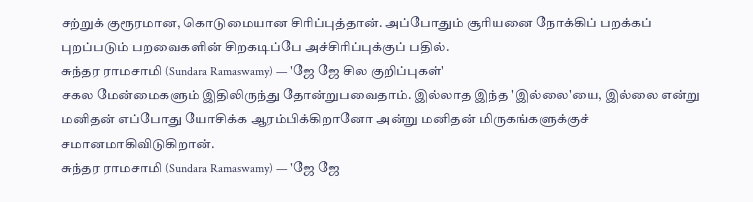சற்றுக் குரூரமான, கொடுமையான சிரிப்புத்தான். அப்போதும் சூரியனை நோக்கிப் பறக்கப் புறப்படும் பறவைகளின் சிறகடிப்பே அச்சிரிப்புக்குப் பதில்.
சுந்தர ராமசாமி (Sundara Ramaswamy) — 'ஜே ஜே சில குறிப்புகள்'
சகல மேன்மைகளும் இதிலிருந்து தோன்றுபவைதாம். இல்லாத இந்த 'இல்லை'யை, இல்லை என்று மனிதன் எப்போது யோசிக்க ஆரம்பிக்கிறானோ அன்று மனிதன் மிருகங்களுக்குச் சமானமாகிவிடுகிறான்.
சுந்தர ராமசாமி (Sundara Ramaswamy) — 'ஜே ஜே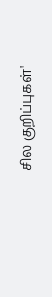சில குறிப்புகள்'